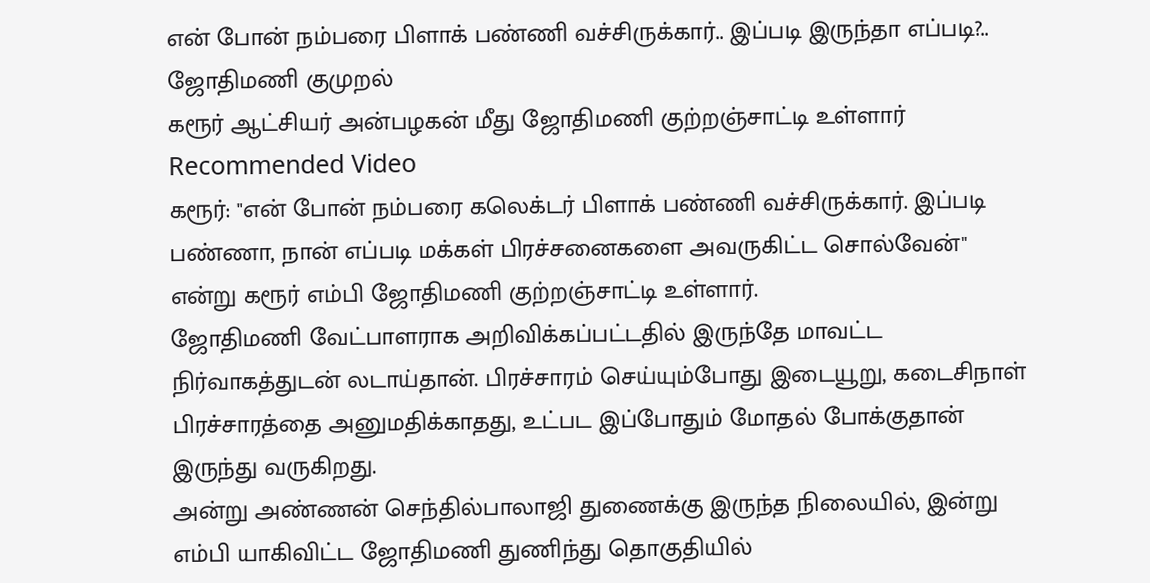என் போன் நம்பரை பிளாக் பண்ணி வச்சிருக்கார்.. இப்படி இருந்தா எப்படி?.. ஜோதிமணி குமுறல்
கரூர் ஆட்சியர் அன்பழகன் மீது ஜோதிமணி குற்றஞ்சாட்டி உள்ளார்
Recommended Video
கரூர்: "என் போன் நம்பரை கலெக்டர் பிளாக் பண்ணி வச்சிருக்கார். இப்படி பண்ணா, நான் எப்படி மக்கள் பிரச்சனைகளை அவருகிட்ட சொல்வேன்" என்று கரூர் எம்பி ஜோதிமணி குற்றஞ்சாட்டி உள்ளார்.
ஜோதிமணி வேட்பாளராக அறிவிக்கப்பட்டதில் இருந்தே மாவட்ட நிர்வாகத்துடன் லடாய்தான். பிரச்சாரம் செய்யும்போது இடையூறு, கடைசிநாள் பிரச்சாரத்தை அனுமதிக்காதது, உட்பட இப்போதும் மோதல் போக்குதான் இருந்து வருகிறது.
அன்று அண்ணன் செந்தில்பாலாஜி துணைக்கு இருந்த நிலையில், இன்று எம்பி யாகிவிட்ட ஜோதிமணி துணிந்து தொகுதியில்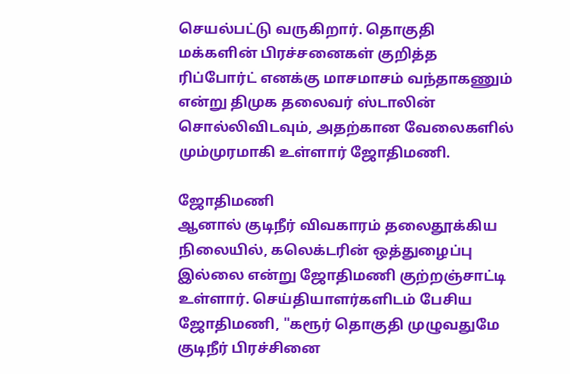செயல்பட்டு வருகிறார். தொகுதி மக்களின் பிரச்சனைகள் குறித்த ரிப்போர்ட் எனக்கு மாசமாசம் வந்தாகணும் என்று திமுக தலைவர் ஸ்டாலின் சொல்லிவிடவும், அதற்கான வேலைகளில் மும்முரமாகி உள்ளார் ஜோதிமணி.

ஜோதிமணி
ஆனால் குடிநீர் விவகாரம் தலைதூக்கிய நிலையில், கலெக்டரின் ஒத்துழைப்பு இல்லை என்று ஜோதிமணி குற்றஞ்சாட்டி உள்ளார். செய்தியாளர்களிடம் பேசிய ஜோதிமணி, "கரூர் தொகுதி முழுவதுமே குடிநீர் பிரச்சினை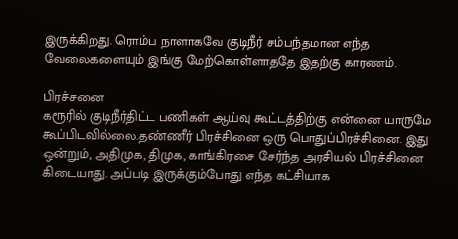இருக்கிறது. ரொம்ப நாளாகவே குடிநீர் சம்பந்தமான எந்த வேலைகளையும் இங்கு மேற்கொள்ளாததே இதற்கு காரணம்.

பிரச்சனை
கரூரில் குடிநீர்திட்ட பணிகள் ஆய்வு கூட்டத்திற்கு என்னை யாருமே கூப்பிடவில்லை.தண்ணீர் பிரச்சினை ஒரு பொதுப்பிரச்சினை. இது ஒன்றும், அதிமுக, திமுக, காங்கிரசை சேர்ந்த அரசியல் பிரச்சினை கிடையாது. அப்படி இருக்கும்போது எந்த கட்சியாக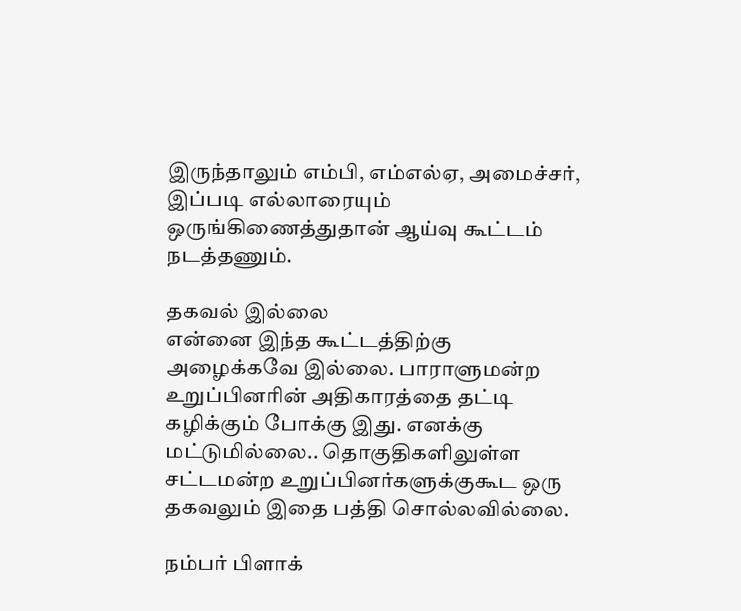இருந்தாலும் எம்பி, எம்எல்ஏ, அமைச்சர், இப்படி எல்லாரையும் ஒருங்கிணைத்துதான் ஆய்வு கூட்டம் நடத்தணும்.

தகவல் இல்லை
என்னை இந்த கூட்டத்திற்கு அழைக்கவே இல்லை. பாராளுமன்ற உறுப்பினரின் அதிகாரத்தை தட்டி கழிக்கும் போக்கு இது. எனக்கு மட்டுமில்லை.. தொகுதிகளிலுள்ள சட்டமன்ற உறுப்பினர்களுக்குகூட ஒரு தகவலும் இதை பத்தி சொல்லவில்லை.

நம்பர் பிளாக்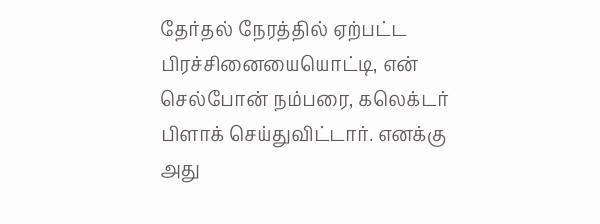தேர்தல் நேரத்தில் ஏற்பட்ட பிரச்சினையையொட்டி, என் செல்போன் நம்பரை, கலெக்டர் பிளாக் செய்துவிட்டார். எனக்கு அது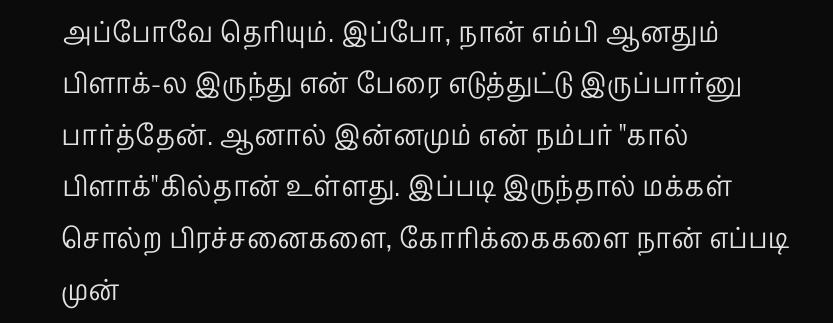அப்போவே தெரியும். இப்போ, நான் எம்பி ஆனதும் பிளாக்-ல இருந்து என் பேரை எடுத்துட்டு இருப்பார்னு பார்த்தேன். ஆனால் இன்னமும் என் நம்பர் "கால் பிளாக்"கில்தான் உள்ளது. இப்படி இருந்தால் மக்கள் சொல்ற பிரச்சனைகளை, கோரிக்கைகளை நான் எப்படி முன்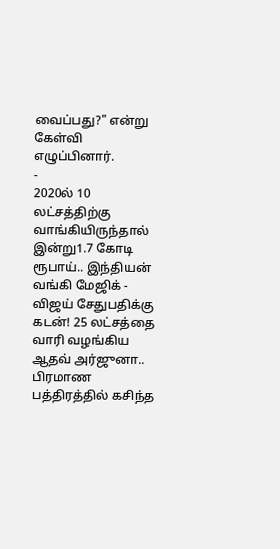வைப்பது?" என்று கேள்வி எழுப்பினார்.
-
2020ல் 10 லட்சத்திற்கு வாங்கியிருந்தால் இன்று1.7 கோடி ரூபாய்.. இந்தியன் வங்கி மேஜிக் -
விஜய் சேதுபதிக்கு கடன்! 25 லட்சத்தை வாரி வழங்கிய ஆதவ் அர்ஜுனா.. பிரமாண பத்திரத்தில் கசிந்த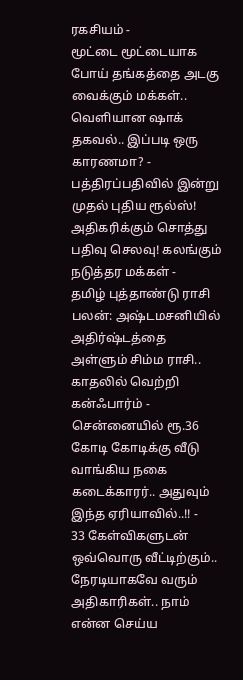ரகசியம் -
மூட்டை மூட்டையாக போய் தங்கத்தை அடகு வைக்கும் மக்கள்.. வெளியான ஷாக் தகவல்.. இப்படி ஒரு காரணமா? -
பத்திரப்பதிவில் இன்று முதல் புதிய ரூல்ஸ்! அதிகரிக்கும் சொத்து பதிவு செலவு! கலங்கும் நடுத்தர மக்கள் -
தமிழ் புத்தாண்டு ராசி பலன்: அஷ்டமசனியில் அதிர்ஷ்டத்தை அள்ளும் சிம்ம ராசி.. காதலில் வெற்றி கன்ஃபார்ம் -
சென்னையில் ரூ.36 கோடி கோடிக்கு வீடு வாங்கிய நகை கடைக்காரர்.. அதுவும் இந்த ஏரியாவில்..!! -
33 கேள்விகளுடன் ஒவ்வொரு வீட்டிற்கும்.. நேரடியாகவே வரும் அதிகாரிகள்.. நாம் என்ன செய்ய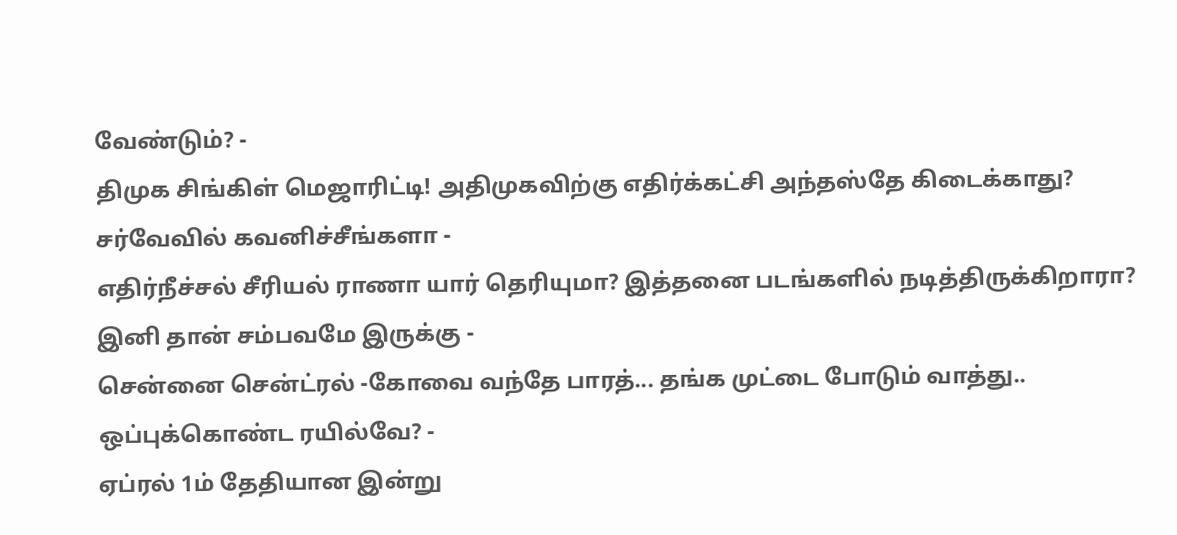வேண்டும்? -
திமுக சிங்கிள் மெஜாரிட்டி! அதிமுகவிற்கு எதிர்க்கட்சி அந்தஸ்தே கிடைக்காது? சர்வேவில் கவனிச்சீங்களா -
எதிர்நீச்சல் சீரியல் ராணா யார் தெரியுமா? இத்தனை படங்களில் நடித்திருக்கிறாரா? இனி தான் சம்பவமே இருக்கு -
சென்னை சென்ட்ரல் -கோவை வந்தே பாரத்... தங்க முட்டை போடும் வாத்து.. ஒப்புக்கொண்ட ரயில்வே? -
ஏப்ரல் 1ம் தேதியான இன்று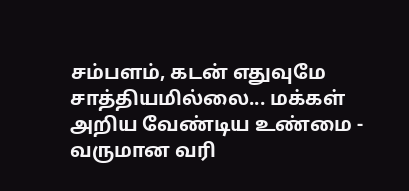சம்பளம், கடன் எதுவுமே சாத்தியமில்லை... மக்கள் அறிய வேண்டிய உண்மை -
வருமான வரி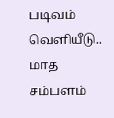படிவம் வெளியீடு.. மாத சம்பளம்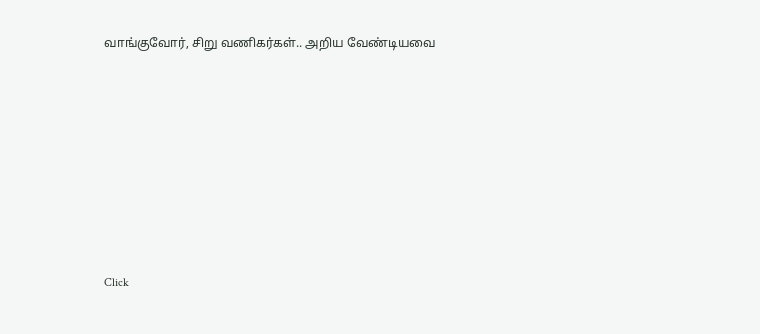வாங்குவோர், சிறு வணிகர்கள்.. அறிய வேண்டியவை












Click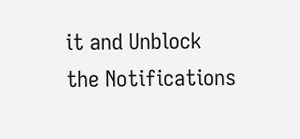it and Unblock the Notifications